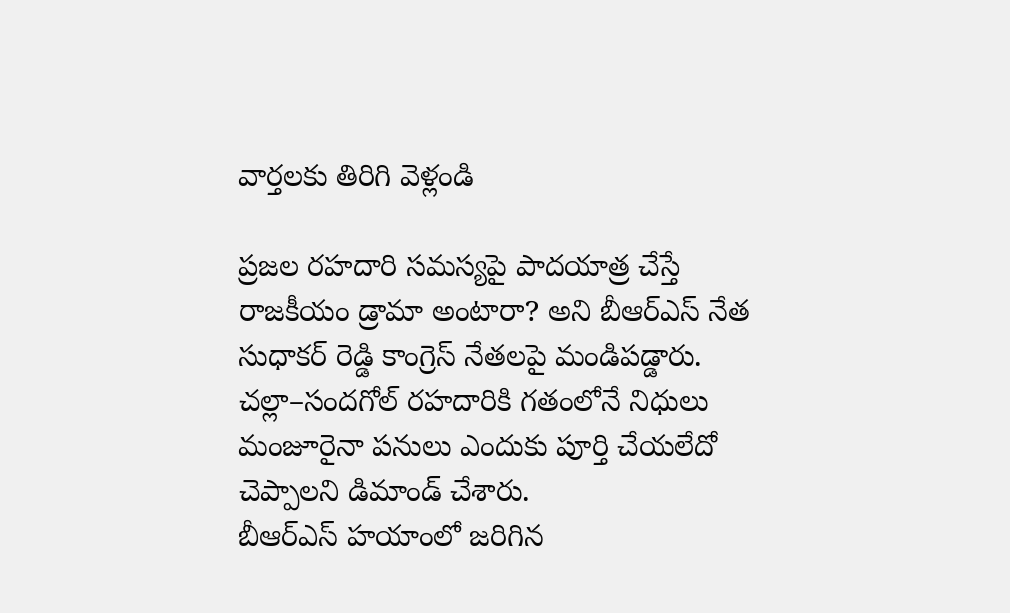వార్తలకు తిరిగి వెళ్లండి

ప్రజల రహదారి సమస్యపై పాదయాత్ర చేస్తే రాజకీయం డ్రామా అంటారా? అని బీఆర్ఎస్ నేత సుధాకర్ రెడ్డి కాంగ్రెస్ నేతలపై మండిపడ్డారు. చల్లా–సందగోల్ రహదారికి గతంలోనే నిధులు మంజూరైనా పనులు ఎందుకు పూర్తి చేయలేదో చెప్పాలని డిమాండ్ చేశారు.
బీఆర్ఎస్ హయాంలో జరిగిన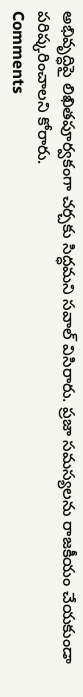అభివృద్ధిపై లిఖితపూర్వకంగా చర్చకు సిద్ధమని సవాల్ విసిరారు. ప్రజా సమస్యలను రాజకీయం చేయకుండా పరిష్కరించాలని కోరారు.
Comments